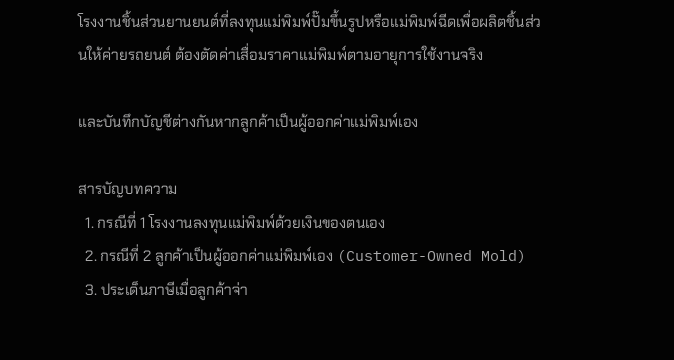โรงงานชิ้นส่วนยานยนต์ที่ลงทุนแม่พิมพ์ปั๊มขึ้นรูปหรือแม่พิมพ์ฉีดเพื่อผลิตชิ้นส่วนให้ค่ายรถยนต์ ต้องตัดค่าเสื่อมราคาแม่พิมพ์ตามอายุการใช้งานจริง

และบันทึกบัญชีต่างกันหากลูกค้าเป็นผู้ออกค่าแม่พิมพ์เอง

สารบัญบทความ
  1. กรณีที่ 1 โรงงานลงทุนแม่พิมพ์ด้วยเงินของตนเอง
  2. กรณีที่ 2 ลูกค้าเป็นผู้ออกค่าแม่พิมพ์เอง (Customer-Owned Mold)
  3. ประเด็นภาษีเมื่อลูกค้าจ่า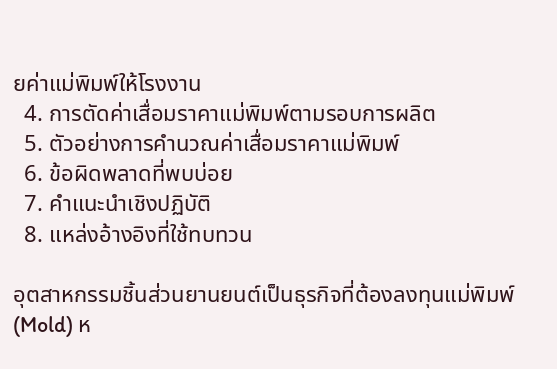ยค่าแม่พิมพ์ให้โรงงาน
  4. การตัดค่าเสื่อมราคาแม่พิมพ์ตามรอบการผลิต
  5. ตัวอย่างการคำนวณค่าเสื่อมราคาแม่พิมพ์
  6. ข้อผิดพลาดที่พบบ่อย
  7. คำแนะนำเชิงปฏิบัติ
  8. แหล่งอ้างอิงที่ใช้ทบทวน

อุตสาหกรรมชิ้นส่วนยานยนต์เป็นธุรกิจที่ต้องลงทุนแม่พิมพ์ (Mold) ห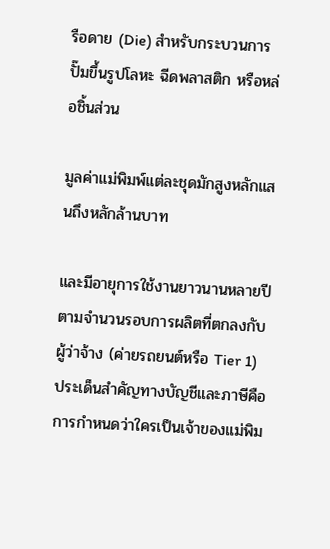รือดาย (Die) สำหรับกระบวนการปั๊มขึ้นรูปโลหะ ฉีดพลาสติก หรือหล่อชิ้นส่วน

มูลค่าแม่พิมพ์แต่ละชุดมักสูงหลักแสนถึงหลักล้านบาท

และมีอายุการใช้งานยาวนานหลายปีตามจำนวนรอบการผลิตที่ตกลงกับผู้ว่าจ้าง (ค่ายรถยนต์หรือ Tier 1) ประเด็นสำคัญทางบัญชีและภาษีคือการกำหนดว่าใครเป็นเจ้าของแม่พิม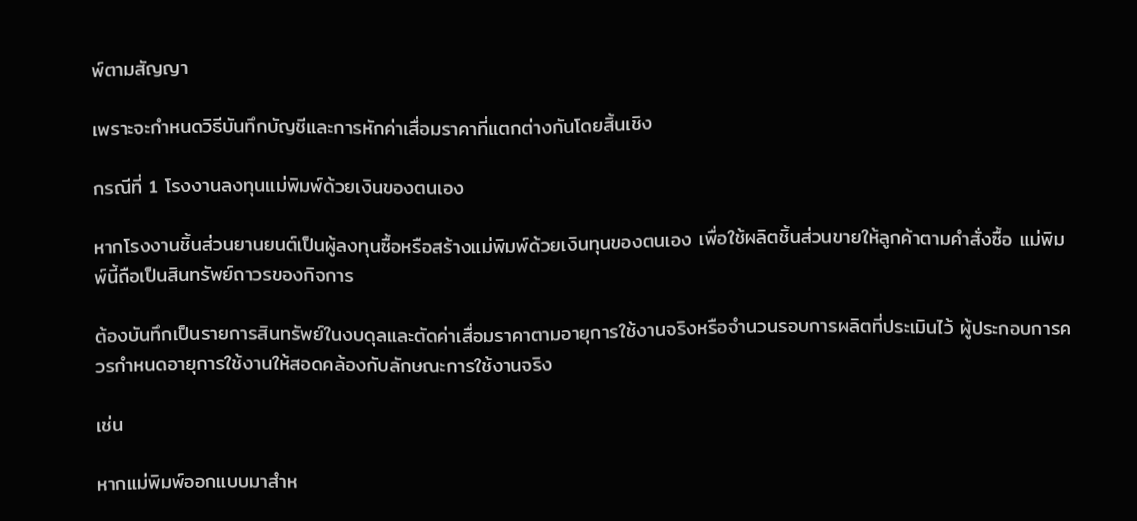พ์ตามสัญญา

เพราะจะกำหนดวิธีบันทึกบัญชีและการหักค่าเสื่อมราคาที่แตกต่างกันโดยสิ้นเชิง

กรณีที่ 1 โรงงานลงทุนแม่พิมพ์ด้วยเงินของตนเอง

หากโรงงานชิ้นส่วนยานยนต์เป็นผู้ลงทุนซื้อหรือสร้างแม่พิมพ์ด้วยเงินทุนของตนเอง เพื่อใช้ผลิตชิ้นส่วนขายให้ลูกค้าตามคำสั่งซื้อ แม่พิมพ์นี้ถือเป็นสินทรัพย์ถาวรของกิจการ

ต้องบันทึกเป็นรายการสินทรัพย์ในงบดุลและตัดค่าเสื่อมราคาตามอายุการใช้งานจริงหรือจำนวนรอบการผลิตที่ประเมินไว้ ผู้ประกอบการควรกำหนดอายุการใช้งานให้สอดคล้องกับลักษณะการใช้งานจริง

เช่น

หากแม่พิมพ์ออกแบบมาสำห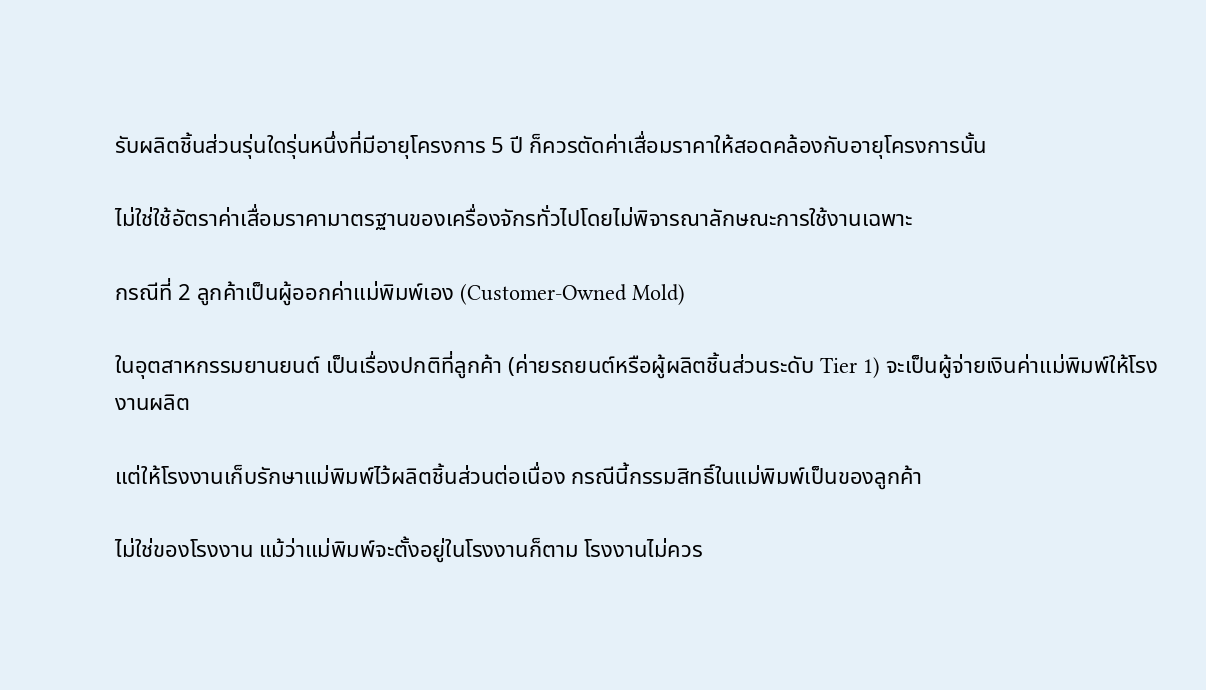รับผลิตชิ้นส่วนรุ่นใดรุ่นหนึ่งที่มีอายุโครงการ 5 ปี ก็ควรตัดค่าเสื่อมราคาให้สอดคล้องกับอายุโครงการนั้น

ไม่ใช่ใช้อัตราค่าเสื่อมราคามาตรฐานของเครื่องจักรทั่วไปโดยไม่พิจารณาลักษณะการใช้งานเฉพาะ

กรณีที่ 2 ลูกค้าเป็นผู้ออกค่าแม่พิมพ์เอง (Customer-Owned Mold)

ในอุตสาหกรรมยานยนต์ เป็นเรื่องปกติที่ลูกค้า (ค่ายรถยนต์หรือผู้ผลิตชิ้นส่วนระดับ Tier 1) จะเป็นผู้จ่ายเงินค่าแม่พิมพ์ให้โรงงานผลิต

แต่ให้โรงงานเก็บรักษาแม่พิมพ์ไว้ผลิตชิ้นส่วนต่อเนื่อง กรณีนี้กรรมสิทธิ์ในแม่พิมพ์เป็นของลูกค้า

ไม่ใช่ของโรงงาน แม้ว่าแม่พิมพ์จะตั้งอยู่ในโรงงานก็ตาม โรงงานไม่ควร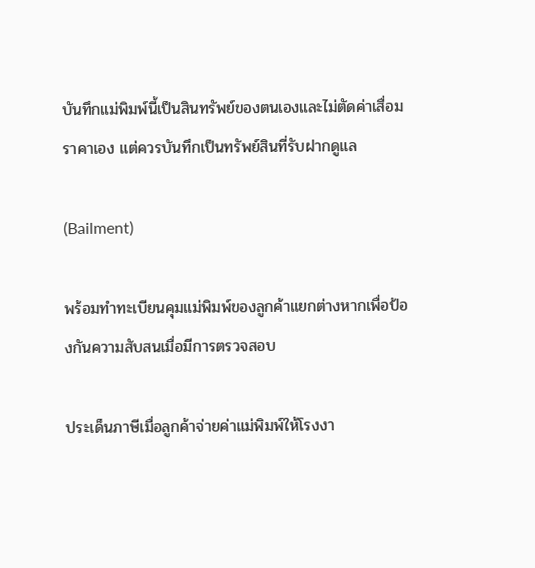บันทึกแม่พิมพ์นี้เป็นสินทรัพย์ของตนเองและไม่ตัดค่าเสื่อมราคาเอง แต่ควรบันทึกเป็นทรัพย์สินที่รับฝากดูแล

(Bailment)

พร้อมทำทะเบียนคุมแม่พิมพ์ของลูกค้าแยกต่างหากเพื่อป้องกันความสับสนเมื่อมีการตรวจสอบ

ประเด็นภาษีเมื่อลูกค้าจ่ายค่าแม่พิมพ์ให้โรงงา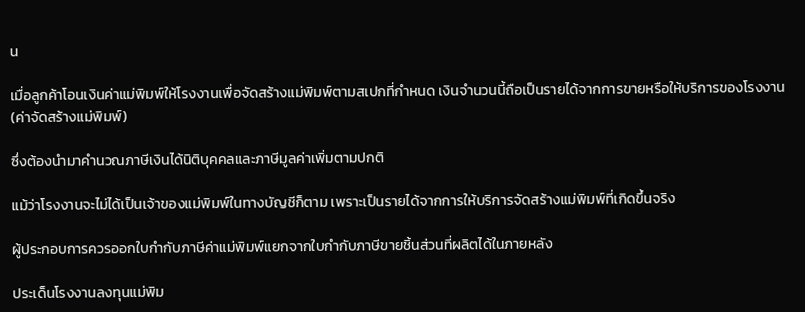น

เมื่อลูกค้าโอนเงินค่าแม่พิมพ์ให้โรงงานเพื่อจัดสร้างแม่พิมพ์ตามสเปกที่กำหนด เงินจำนวนนี้ถือเป็นรายได้จากการขายหรือให้บริการของโรงงาน (ค่าจัดสร้างแม่พิมพ์)

ซึ่งต้องนำมาคำนวณภาษีเงินได้นิติบุคคลและภาษีมูลค่าเพิ่มตามปกติ

แม้ว่าโรงงานจะไม่ได้เป็นเจ้าของแม่พิมพ์ในทางบัญชีก็ตาม เพราะเป็นรายได้จากการให้บริการจัดสร้างแม่พิมพ์ที่เกิดขึ้นจริง

ผู้ประกอบการควรออกใบกำกับภาษีค่าแม่พิมพ์แยกจากใบกำกับภาษีขายชิ้นส่วนที่ผลิตได้ในภายหลัง

ประเด็นโรงงานลงทุนแม่พิม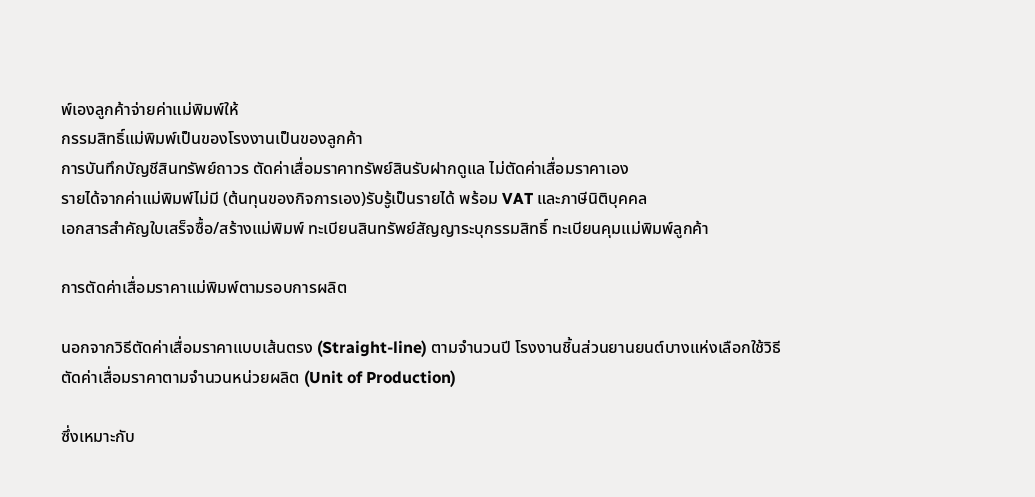พ์เองลูกค้าจ่ายค่าแม่พิมพ์ให้
กรรมสิทธิ์แม่พิมพ์เป็นของโรงงานเป็นของลูกค้า
การบันทึกบัญชีสินทรัพย์ถาวร ตัดค่าเสื่อมราคาทรัพย์สินรับฝากดูแล ไม่ตัดค่าเสื่อมราคาเอง
รายได้จากค่าแม่พิมพ์ไม่มี (ต้นทุนของกิจการเอง)รับรู้เป็นรายได้ พร้อม VAT และภาษีนิติบุคคล
เอกสารสำคัญใบเสร็จซื้อ/สร้างแม่พิมพ์ ทะเบียนสินทรัพย์สัญญาระบุกรรมสิทธิ์ ทะเบียนคุมแม่พิมพ์ลูกค้า

การตัดค่าเสื่อมราคาแม่พิมพ์ตามรอบการผลิต

นอกจากวิธีตัดค่าเสื่อมราคาแบบเส้นตรง (Straight-line) ตามจำนวนปี โรงงานชิ้นส่วนยานยนต์บางแห่งเลือกใช้วิธีตัดค่าเสื่อมราคาตามจำนวนหน่วยผลิต (Unit of Production)

ซึ่งเหมาะกับ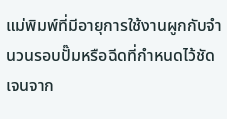แม่พิมพ์ที่มีอายุการใช้งานผูกกับจำนวนรอบปั๊มหรือฉีดที่กำหนดไว้ชัดเจนจาก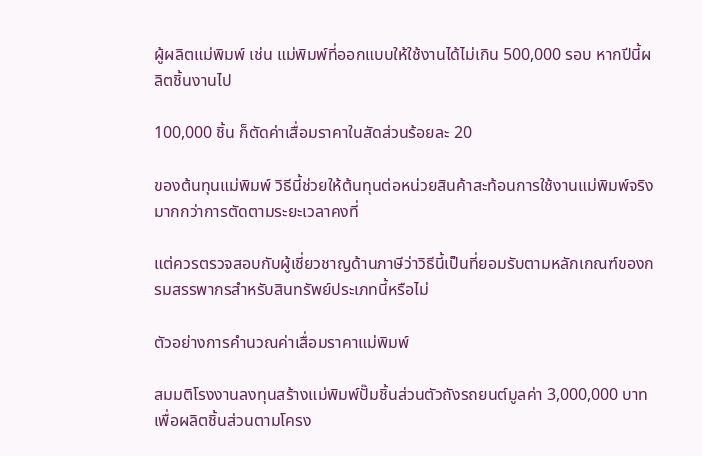ผู้ผลิตแม่พิมพ์ เช่น แม่พิมพ์ที่ออกแบบให้ใช้งานได้ไม่เกิน 500,000 รอบ หากปีนี้ผลิตชิ้นงานไป

100,000 ชิ้น ก็ตัดค่าเสื่อมราคาในสัดส่วนร้อยละ 20

ของต้นทุนแม่พิมพ์ วิธีนี้ช่วยให้ต้นทุนต่อหน่วยสินค้าสะท้อนการใช้งานแม่พิมพ์จริงมากกว่าการตัดตามระยะเวลาคงที่

แต่ควรตรวจสอบกับผู้เชี่ยวชาญด้านภาษีว่าวิธีนี้เป็นที่ยอมรับตามหลักเกณฑ์ของกรมสรรพากรสำหรับสินทรัพย์ประเภทนี้หรือไม่

ตัวอย่างการคำนวณค่าเสื่อมราคาแม่พิมพ์

สมมติโรงงานลงทุนสร้างแม่พิมพ์ปั๊มชิ้นส่วนตัวถังรถยนต์มูลค่า 3,000,000 บาท เพื่อผลิตชิ้นส่วนตามโครง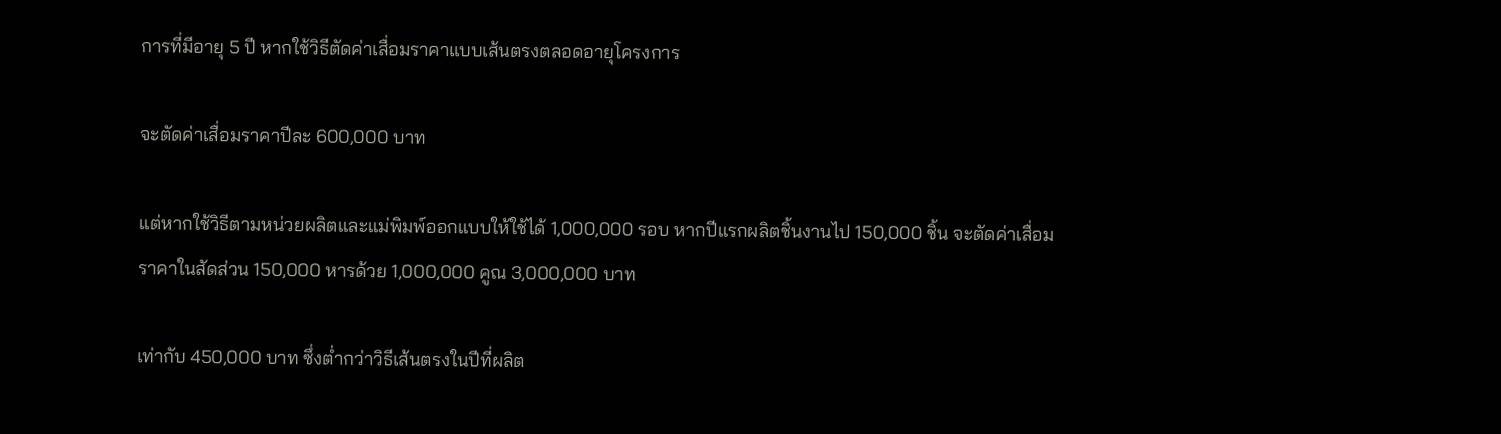การที่มีอายุ 5 ปี หากใช้วิธีตัดค่าเสื่อมราคาแบบเส้นตรงตลอดอายุโครงการ

จะตัดค่าเสื่อมราคาปีละ 600,000 บาท

แต่หากใช้วิธีตามหน่วยผลิตและแม่พิมพ์ออกแบบให้ใช้ได้ 1,000,000 รอบ หากปีแรกผลิตชิ้นงานไป 150,000 ชิ้น จะตัดค่าเสื่อมราคาในสัดส่วน 150,000 หารด้วย 1,000,000 คูณ 3,000,000 บาท

เท่ากับ 450,000 บาท ซึ่งต่ำกว่าวิธีเส้นตรงในปีที่ผลิต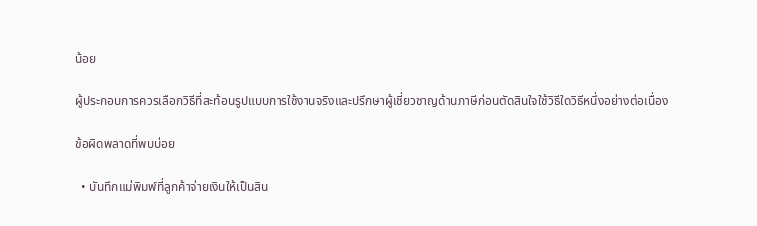น้อย

ผู้ประกอบการควรเลือกวิธีที่สะท้อนรูปแบบการใช้งานจริงและปรึกษาผู้เชี่ยวชาญด้านภาษีก่อนตัดสินใจใช้วิธีใดวิธีหนึ่งอย่างต่อเนื่อง

ข้อผิดพลาดที่พบบ่อย

  • บันทึกแม่พิมพ์ที่ลูกค้าจ่ายเงินให้เป็นสิน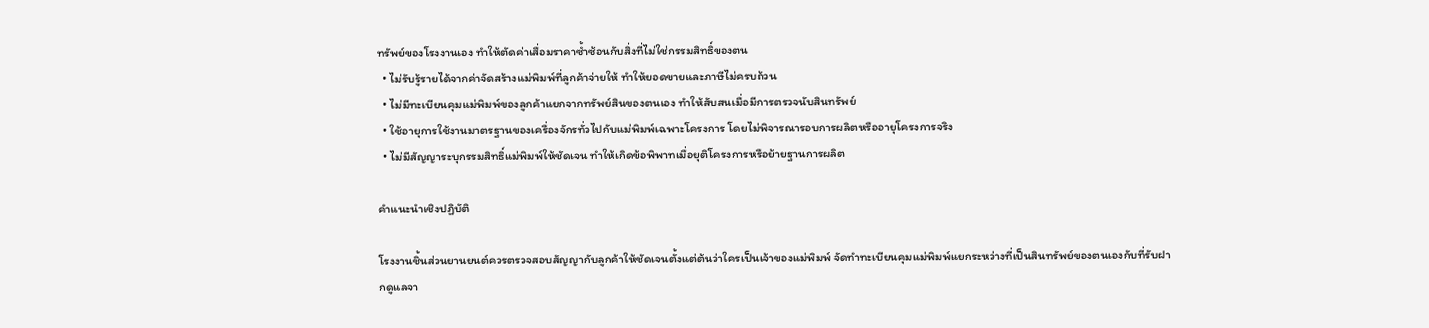ทรัพย์ของโรงงานเอง ทำให้ตัดค่าเสื่อมราคาซ้ำซ้อนกับสิ่งที่ไม่ใช่กรรมสิทธิ์ของตน
  • ไม่รับรู้รายได้จากค่าจัดสร้างแม่พิมพ์ที่ลูกค้าจ่ายให้ ทำให้ยอดขายและภาษีไม่ครบถ้วน
  • ไม่มีทะเบียนคุมแม่พิมพ์ของลูกค้าแยกจากทรัพย์สินของตนเอง ทำให้สับสนเมื่อมีการตรวจนับสินทรัพย์
  • ใช้อายุการใช้งานมาตรฐานของเครื่องจักรทั่วไปกับแม่พิมพ์เฉพาะโครงการ โดยไม่พิจารณารอบการผลิตหรืออายุโครงการจริง
  • ไม่มีสัญญาระบุกรรมสิทธิ์แม่พิมพ์ให้ชัดเจน ทำให้เกิดข้อพิพาทเมื่อยุติโครงการหรือย้ายฐานการผลิต

คำแนะนำเชิงปฏิบัติ

โรงงานชิ้นส่วนยานยนต์ควรตรวจสอบสัญญากับลูกค้าให้ชัดเจนตั้งแต่ต้นว่าใครเป็นเจ้าของแม่พิมพ์ จัดทำทะเบียนคุมแม่พิมพ์แยกระหว่างที่เป็นสินทรัพย์ของตนเองกับที่รับฝากดูแลจา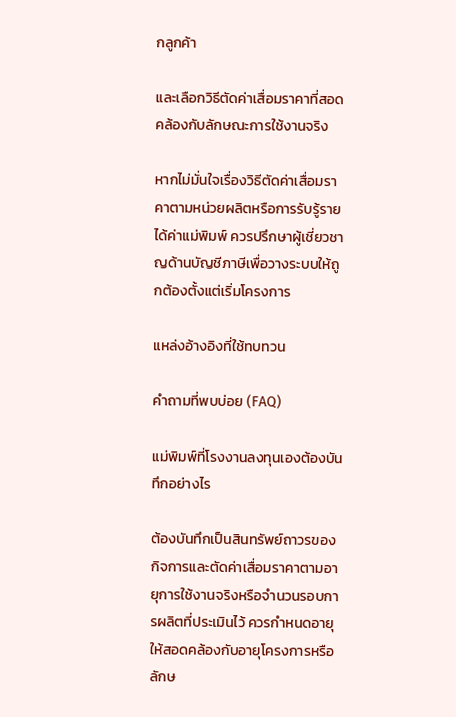กลูกค้า

และเลือกวิธีตัดค่าเสื่อมราคาที่สอดคล้องกับลักษณะการใช้งานจริง

หากไม่มั่นใจเรื่องวิธีตัดค่าเสื่อมราคาตามหน่วยผลิตหรือการรับรู้รายได้ค่าแม่พิมพ์ ควรปรึกษาผู้เชี่ยวชาญด้านบัญชีภาษีเพื่อวางระบบให้ถูกต้องตั้งแต่เริ่มโครงการ

แหล่งอ้างอิงที่ใช้ทบทวน

คำถามที่พบบ่อย (FAQ)

แม่พิมพ์ที่โรงงานลงทุนเองต้องบันทึกอย่างไร

ต้องบันทึกเป็นสินทรัพย์ถาวรของกิจการและตัดค่าเสื่อมราคาตามอายุการใช้งานจริงหรือจำนวนรอบการผลิตที่ประเมินไว้ ควรกำหนดอายุให้สอดคล้องกับอายุโครงการหรือลักษ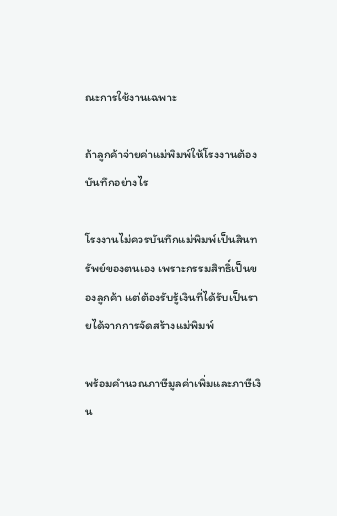ณะการใช้งานเฉพาะ

ถ้าลูกค้าจ่ายค่าแม่พิมพ์ให้โรงงานต้องบันทึกอย่างไร

โรงงานไม่ควรบันทึกแม่พิมพ์เป็นสินทรัพย์ของตนเอง เพราะกรรมสิทธิ์เป็นของลูกค้า แต่ต้องรับรู้เงินที่ได้รับเป็นรายได้จากการจัดสร้างแม่พิมพ์

พร้อมคำนวณภาษีมูลค่าเพิ่มและภาษีเงิน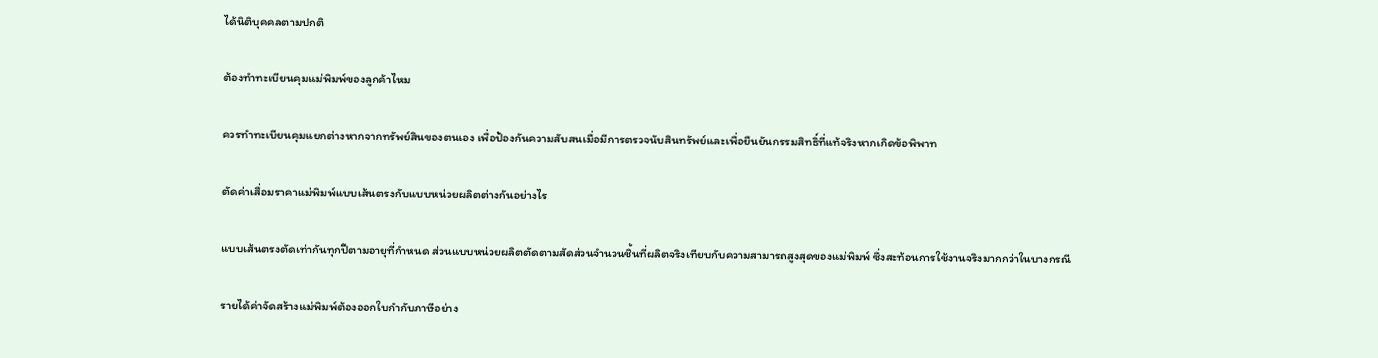ได้นิติบุคคลตามปกติ

ต้องทำทะเบียนคุมแม่พิมพ์ของลูกค้าไหม

ควรทำทะเบียนคุมแยกต่างหากจากทรัพย์สินของตนเอง เพื่อป้องกันความสับสนเมื่อมีการตรวจนับสินทรัพย์และเพื่อยืนยันกรรมสิทธิ์ที่แท้จริงหากเกิดข้อพิพาท

ตัดค่าเสื่อมราคาแม่พิมพ์แบบเส้นตรงกับแบบหน่วยผลิตต่างกันอย่างไร

แบบเส้นตรงตัดเท่ากันทุกปีตามอายุที่กำหนด ส่วนแบบหน่วยผลิตตัดตามสัดส่วนจำนวนชิ้นที่ผลิตจริงเทียบกับความสามารถสูงสุดของแม่พิมพ์ ซึ่งสะท้อนการใช้งานจริงมากกว่าในบางกรณี

รายได้ค่าจัดสร้างแม่พิมพ์ต้องออกใบกำกับภาษีอย่าง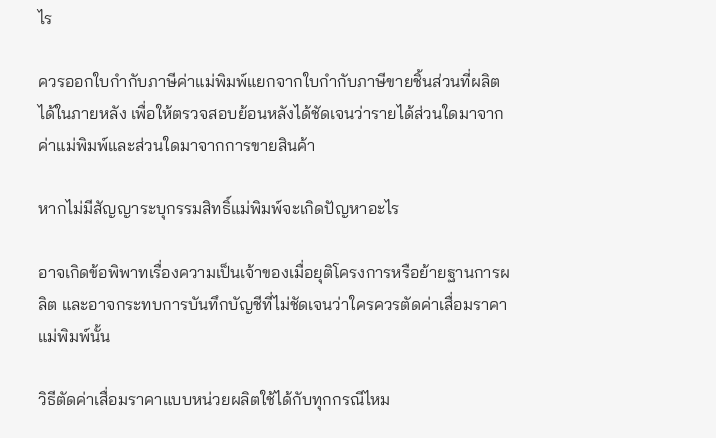ไร

ควรออกใบกำกับภาษีค่าแม่พิมพ์แยกจากใบกำกับภาษีขายชิ้นส่วนที่ผลิตได้ในภายหลัง เพื่อให้ตรวจสอบย้อนหลังได้ชัดเจนว่ารายได้ส่วนใดมาจากค่าแม่พิมพ์และส่วนใดมาจากการขายสินค้า

หากไม่มีสัญญาระบุกรรมสิทธิ์แม่พิมพ์จะเกิดปัญหาอะไร

อาจเกิดข้อพิพาทเรื่องความเป็นเจ้าของเมื่อยุติโครงการหรือย้ายฐานการผลิต และอาจกระทบการบันทึกบัญชีที่ไม่ชัดเจนว่าใครควรตัดค่าเสื่อมราคาแม่พิมพ์นั้น

วิธีตัดค่าเสื่อมราคาแบบหน่วยผลิตใช้ได้กับทุกกรณีไหม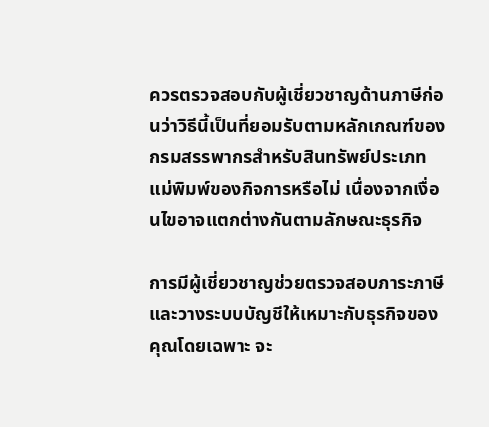ควรตรวจสอบกับผู้เชี่ยวชาญด้านภาษีก่อนว่าวิธีนี้เป็นที่ยอมรับตามหลักเกณฑ์ของกรมสรรพากรสำหรับสินทรัพย์ประเภทแม่พิมพ์ของกิจการหรือไม่ เนื่องจากเงื่อนไขอาจแตกต่างกันตามลักษณะธุรกิจ

การมีผู้เชี่ยวชาญช่วยตรวจสอบภาระภาษีและวางระบบบัญชีให้เหมาะกับธุรกิจของคุณโดยเฉพาะ จะ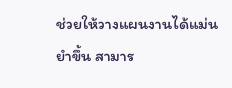ช่วยให้วางแผนงานได้แม่นยำขึ้น สามาร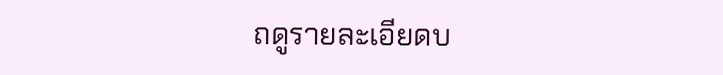ถดูรายละเอียดบ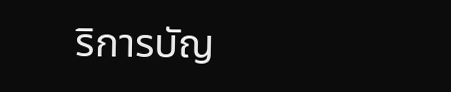ริการบัญ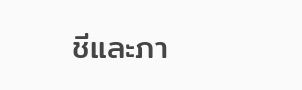ชีและภา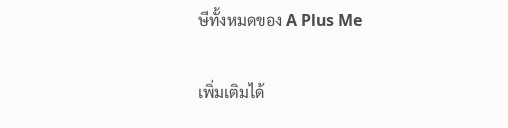ษีทั้งหมดของ A Plus Me

เพิ่มเติมได้